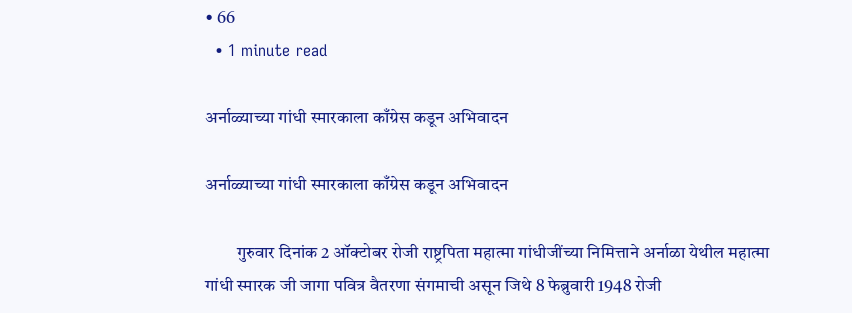• 66
  • 1 minute read

अर्नाळ्याच्या गांधी स्मारकाला काँग्रेस कडून अभिवादन

अर्नाळ्याच्या गांधी स्मारकाला काँग्रेस कडून अभिवादन

         गुरुवार दिनांक 2 ऑक्टोबर रोजी राष्ट्रपिता महात्मा गांधीजींच्या निमित्ताने अर्नाळा येथील महात्मा गांधी स्मारक जी जागा पवित्र वैतरणा संगमाची असून जिथे 8 फेब्रुवारी 1948 रोजी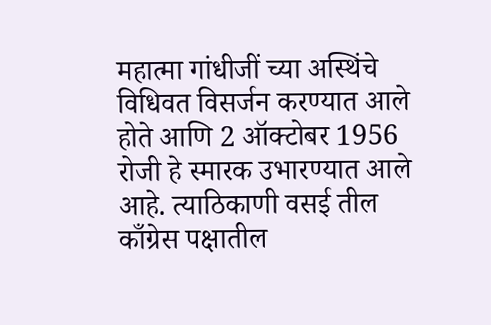महात्मा गांधीजीं च्या अस्थिंचे विधिवत विसर्जन करण्यात आले होते आणि 2 ऑक्टोबर 1956 रोजी हे स्मारक उभारण्यात आले आहे. त्याठिकाणी वसई तील काँग्रेस पक्षातील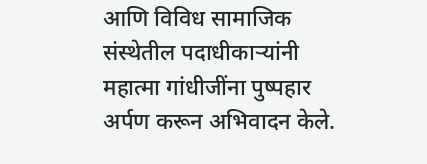आणि विविध सामाजिक संस्थेतील पदाधीकाऱ्यांनी महात्मा गांधीजींना पुष्पहार अर्पण करून अभिवादन केले.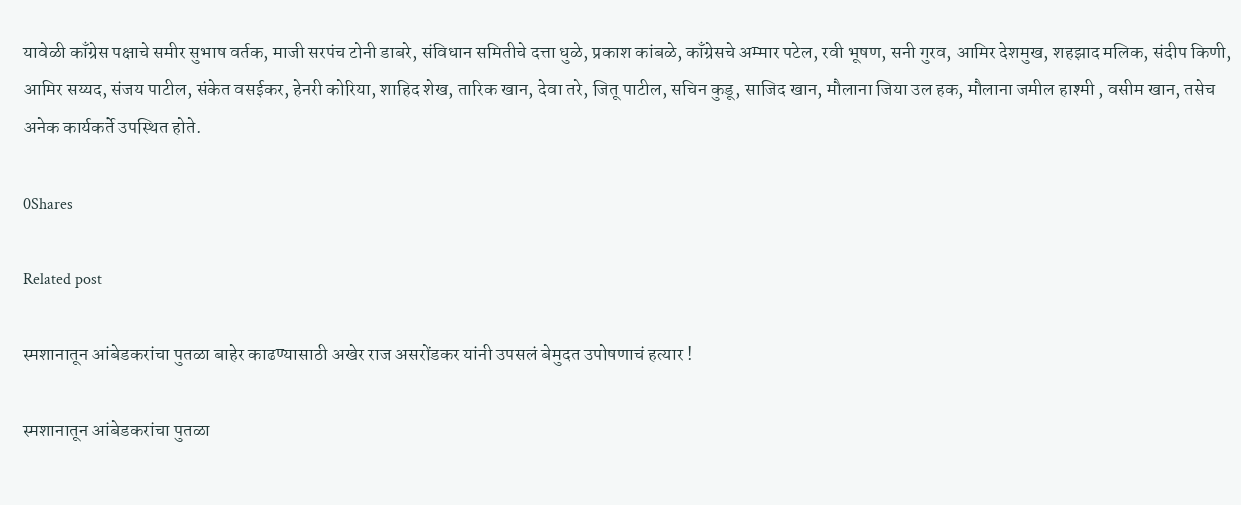यावेळी काँग्रेस पक्षाचे समीर सुभाष वर्तक, माजी सरपंच टोनी डाबरे, संविधान समितीचे दत्ता धुळे, प्रकाश कांबळे, काँग्रेसचे अम्मार पटेल, रवी भूषण, सनी गुरव, आमिर देशमुख, शहझाद मलिक, संदीप किणी, आमिर सय्यद, संजय पाटील, संकेत वसईकर, हेनरी कोरिया, शाहिद शेख, तारिक खान, देवा तरे, जितू पाटील, सचिन कुडू, साजिद खान, मौलाना जिया उल हक, मौलाना जमील हाश्मी , वसीम खान, तसेच अनेक कार्यकर्ते उपस्थित होते.

0Shares

Related post

स्मशानातून आंबेडकरांचा पुतळा बाहेर काढण्यासाठी अखेर राज असरोंडकर यांनी उपसलं बेमुदत उपोषणाचं हत्यार !

स्मशानातून आंबेडकरांचा पुतळा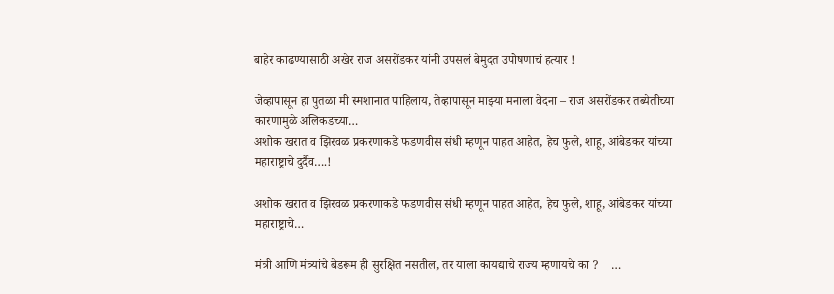बाहेर काढण्यासाठी अखेर राज असरोंडकर यांनी उपसलं बेमुदत उपोषणाचं हत्यार !

जेव्हापासून हा पुतळा मी स्मशानात पाहिलाय, तेव्हापासून माझ्या मनाला वेदना – राज असरोंडकर तब्येतीच्या कारणामुळे अलिकडच्या…
अशोक खरात व झिरवळ प्रकरणाकडे फडणवीस संधी म्हणून पाहत आहेत, हेच फुले, शाहू, आंबेडकर यांच्या महाराष्ट्राचे दुर्दैव….!

अशोक खरात व झिरवळ प्रकरणाकडे फडणवीस संधी म्हणून पाहत आहेत, हेच फुले, शाहू, आंबेडकर यांच्या महाराष्ट्राचे…

मंत्री आणि मंत्र्यांचे बेडरूम ही सुरक्षित नसतील, तर याला कायद्याचे राज्य म्हणायचे का ?    …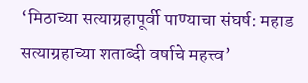‘मिठाच्या सत्याग्रहापूर्वी पाण्याचा संघर्ष: महाड सत्याग्रहाच्या शताब्दी वर्षाचे महत्त्व’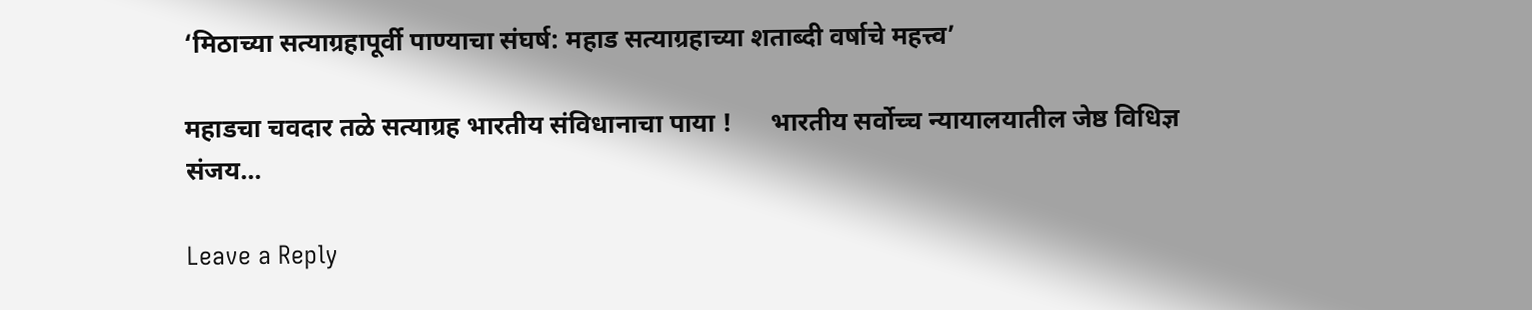‘मिठाच्या सत्याग्रहापूर्वी पाण्याचा संघर्ष: महाड सत्याग्रहाच्या शताब्दी वर्षाचे महत्त्व’

महाडचा चवदार तळे सत्याग्रह भारतीय संविधानाचा पाया !      भारतीय सर्वोच्च न्यायालयातील जेष्ठ विधिज्ञ संजय…

Leave a Reply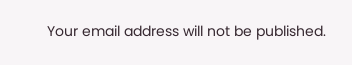Your email address will not be published.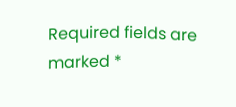Required fields are marked *